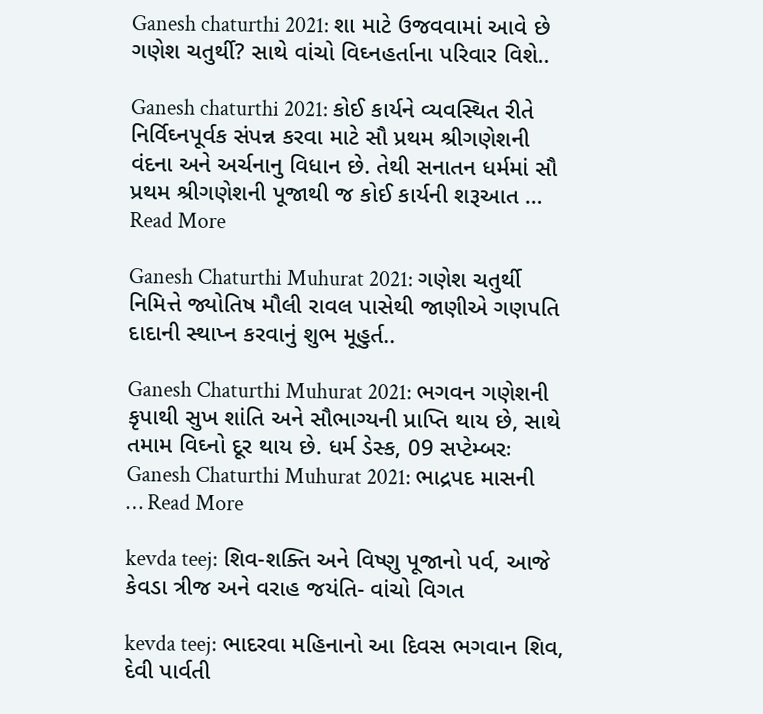Ganesh chaturthi 2021: શા માટે ઉજવવામાં આવે છે ગણેશ ચતુર્થી? સાથે વાંચો વિઘ્નહર્તાના પરિવાર વિશે..

Ganesh chaturthi 2021: કોઈ કાર્યને વ્યવસ્થિત રીતે નિર્વિઘ્નપૂર્વક સંપન્ન કરવા માટે સૌ પ્રથમ શ્રીગણેશની વંદના અને અર્ચનાનુ વિધાન છે. તેથી સનાતન ધર્મમાં સૌ પ્રથમ શ્રીગણેશની પૂજાથી જ કોઈ કાર્યની શરૂઆત … Read More

Ganesh Chaturthi Muhurat 2021: ગણેશ ચતુર્થી નિમિત્તે જ્યોતિષ મૌલી રાવલ પાસેથી જાણીએ ગણપતિ દાદાની સ્થાપ્ન કરવાનું શુભ મૂહુર્ત..

Ganesh Chaturthi Muhurat 2021: ભગવન ગણેશની કૃપાથી સુખ શાંતિ અને સૌભાગ્યની પ્રાપ્તિ થાય છે, સાથે તમામ વિઘ્નો દૂર થાય છે. ધર્મ ડેસ્ક, 09 સપ્ટેમ્બરઃ Ganesh Chaturthi Muhurat 2021: ભાદ્રપદ માસની … Read More

kevda teej: શિવ-શક્તિ અને વિષ્ણુ પૂજાનો પર્વ, આજે કેવડા ત્રીજ અને વરાહ જયંતિ- વાંચો વિગત

kevda teej: ભાદરવા મહિનાનો આ દિવસ ભગવાન શિવ, દેવી પાર્વતી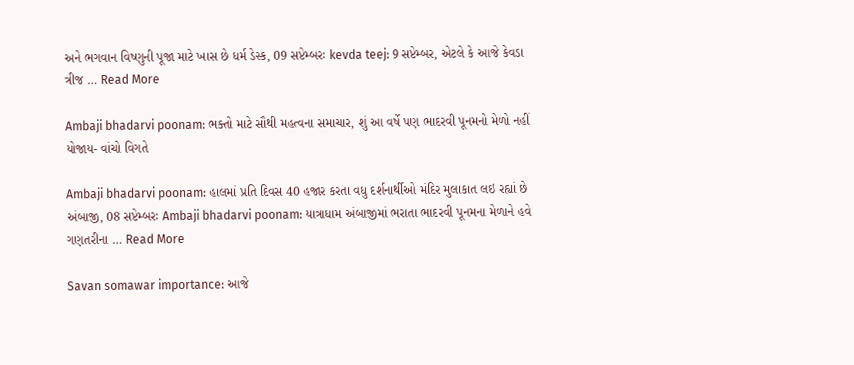અને ભગવાન વિષ્ણુની પૂજા માટે ખાસ છે ધર્મ ડેસ્ક, 09 સપ્ટેમ્બરઃ kevda teej: 9 સપ્ટેમ્બર, એટલે કે આજે કેવડા ત્રીજ … Read More

Ambaji bhadarvi poonam: ભક્તો માટે સૌથી મહત્વના સમાચાર, શું આ વર્ષે પણ ભાદરવી પૂનમનો મેળો નહીં યોજાય- વાંચો વિગતે

Ambaji bhadarvi poonam: હાલમાં પ્રતિ દિવસ 40 હજાર કરતા વધુ દર્શનાર્થીઓ મંદિર મુલાકાત લઇ રહ્યાં છે અંબાજી, 08 સપ્ટેમ્બરઃ Ambaji bhadarvi poonam: યાત્રાધામ અંબાજીમાં ભરાતા ભાદરવી પૂનમના મેળાને હવે ગણતરીના … Read More

Savan somawar importance: આજે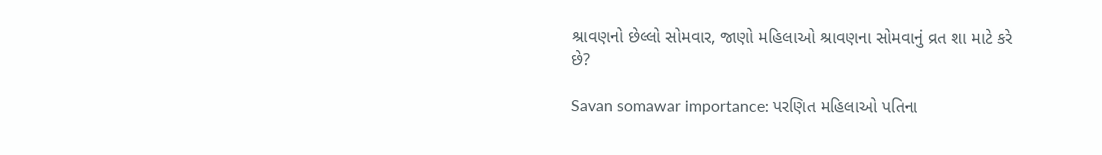શ્રાવણનો છેલ્લો સોમવાર, જાણો મહિલાઓ શ્રાવણના સોમવાનું વ્રત શા માટે કરે છે?

Savan somawar importance: પરણિત મહિલાઓ પતિના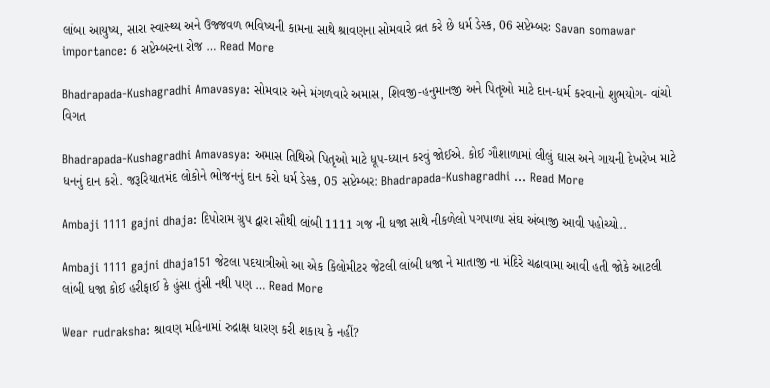લાંબા આયુષ્ય, સારા સ્વાસ્થ્ય અને ઉજ્જવળ ભવિષ્યની કામના સાથે શ્રાવણના સોમવારે વ્રત કરે છે ધર્મ ડેસ્ક, 06 સપ્ટેમ્બરઃ Savan somawar importance: 6 સપ્ટેમ્બરના રોજ … Read More

Bhadrapada-Kushagradhi Amavasya: સોમવાર અને મંગળવારે અમાસ, શિવજી-હનુમાનજી અને પિતૃઓ માટે દાન-ધર્મ કરવાનો શુભયોગ- વાંચો વિગત

Bhadrapada-Kushagradhi Amavasya: અમાસ તિથિએ પિતૃઓ માટે ધૂપ-ધ્યાન કરવું જોઈએ. કોઈ ગૌશાળામાં લીલું ઘાસ અને ગાયની દેખરેખ માટે ધનનું દાન કરો. જરૂરિયાતમંદ લોકોને ભોજનનું દાન કરો ધર્મ ડેસ્ક, 05 સપ્ટેમ્બર: Bhadrapada-Kushagradhi … Read More

Ambaji 1111 gajni dhaja: દિપોરામ ગ્રુપ દ્વારા સૌથી લાંબી 1111 ગજ ની ધજા સાથે નીકળેલો પગપાળા સંઘ અંબાજી આવી પહોચ્યો..

Ambaji 1111 gajni dhaja151 જેટલા પદયાત્રીઓ આ એક કિલોમીટર જેટલી લાંબી ધજા ને માતાજી ના મંદિરે ચઢાવામા આવી હતી જોકે આટલી લાંબી ધજા કોઈ હરીફાઈ કે હુંસા તુંસી નથી પણ … Read More

Wear rudraksha: શ્રાવણ મહિનામાં રુદ્રાક્ષ ધારણ કરી શકાય કે નહીં?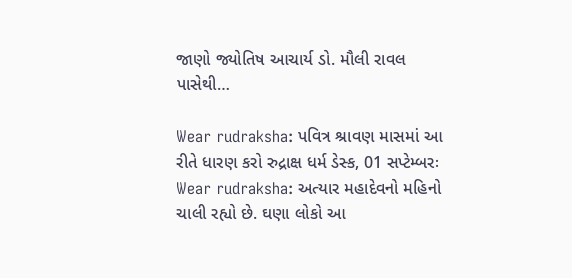જાણો જ્યોતિષ આચાર્ય ડો. મૌલી રાવલ પાસેથી…

Wear rudraksha: પવિત્ર શ્રાવણ માસમાં આ રીતે ધારણ કરો રુદ્રાક્ષ ધર્મ ડેસ્ક, 01 સપ્ટેમ્બરઃ Wear rudraksha: અત્યાર મહાદેવનો મહિનો ચાલી રહ્યો છે. ઘણા લોકો આ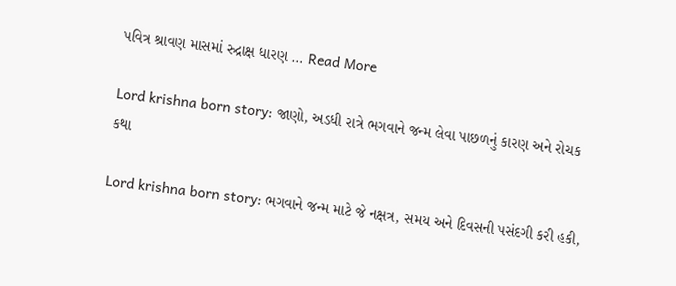પવિત્ર શ્રાવણ માસમાં રુદ્રાક્ષ ધારણ … Read More

Lord krishna born story: જાણો, અડધી રાત્રે ભગવાને જન્મ લેવા પાછળનું કારણ અને રોચક કથા

Lord krishna born story: ભગવાને જન્મ માટે જે નક્ષત્ર, સમય અને દિવસની પસંદગી કરી હકી,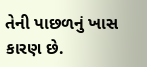તેની પાછળનું ખાસ કારણ છે.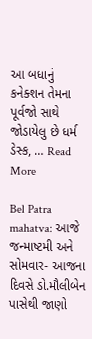આ બધાનું કનેક્શન તેમના પૂર્વજો સાથે જોડાયેલુ છે ધર્મ ડેસ્ક, … Read More

Bel Patra mahatva: આજે જન્માષ્ટમી અને સોમવાર- આજના દિવસે ડો.મૌલીબેન પાસેથી જાણો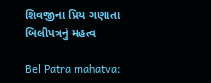શિવજીના પ્રિય ગણાતા બિલીપત્રનું મહત્વ

Bel Patra mahatva: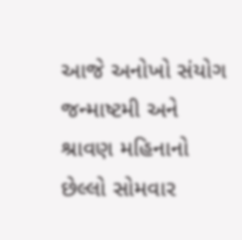આજે અનોખો સંયોગ જન્માષ્ટમી અને શ્રાવણ મહિનાનો છેલ્લો સોમવાર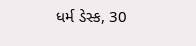ધર્મ ડેસ્ક, 30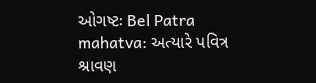ઓગષ્ટઃ Bel Patra mahatva: અત્યારે પવિત્ર શ્રાવણ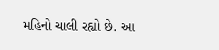મહિનો ચાલી રહ્યો છે. આ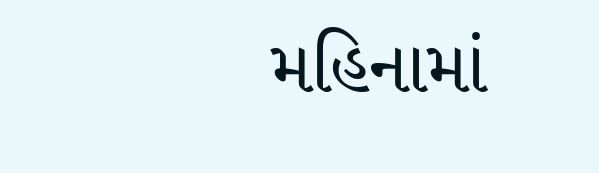મહિનામાં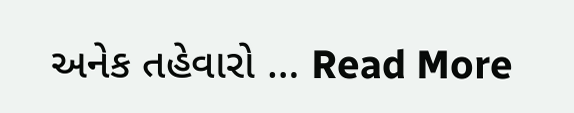અનેક તહેવારો … Read More